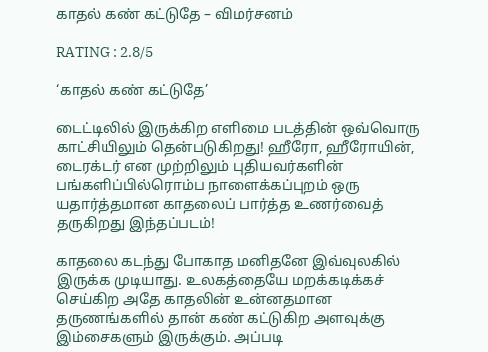காதல் கண் கட்டுதே – விமர்சனம்

RATING : 2.8/5

‘காதல் கண் கட்டுதே’

டைட்டிலில் இருக்கிற எளிமை படத்தின் ஒவ்வொரு காட்சியிலும் தென்படுகிறது! ஹீரோ, ஹீரோயின், டைரக்டர் என முற்றிலும் புதியவர்களின் பங்களிப்பில்ரொம்ப நாளைக்கப்புறம் ஒரு யதார்த்தமான காதலைப் பார்த்த உணர்வைத் தருகிறது இந்தப்படம்!

காதலை கடந்து போகாத மனிதனே இவ்வுலகில் இருக்க முடியாது. உலகத்தையே மறக்கடிக்கச் செய்கிற அதே காதலின் உன்னதமான தருணங்களில் தான் கண் கட்டுகிற அளவுக்கு இம்சைகளும் இருக்கும். அப்படி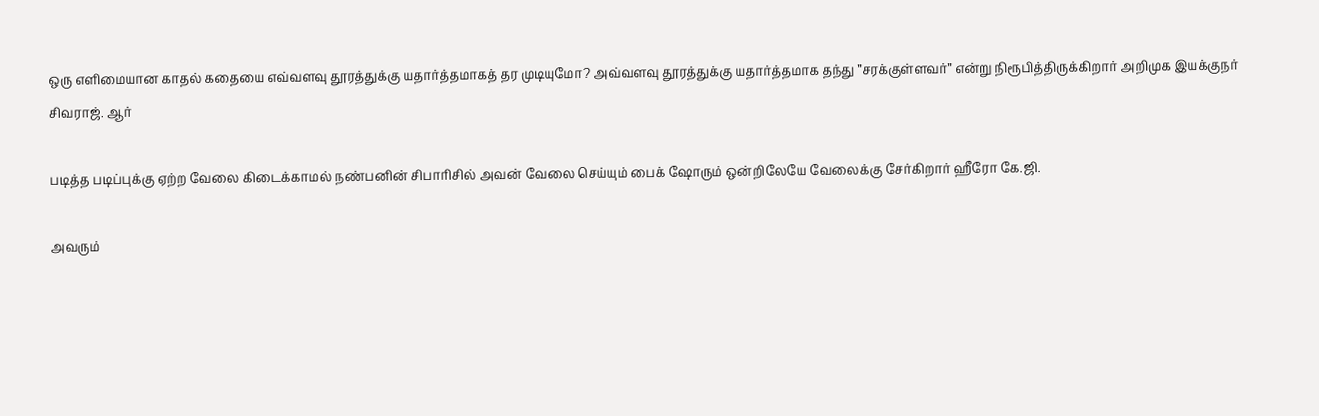ஒரு எளிமையான காதல் கதையை எவ்வளவு தூரத்துக்கு யதார்த்தமாகத் தர முடியுமோ? அவ்வளவு தூரத்துக்கு யதார்த்தமாக தந்து ”சரக்குள்ளவர்” என்று நிரூபித்திருக்கிறார் அறிமுக இயக்குநர் சிவராஜ். ஆர்

படித்த படிப்புக்கு ஏற்ற வேலை கிடைக்காமல் நண்பனின் சிபாரிசில் அவன் வேலை செய்யும் பைக் ஷோரும் ஒன்றிலேயே வேலைக்கு சேர்கிறார் ஹீரோ கே.ஜி.

அவரும்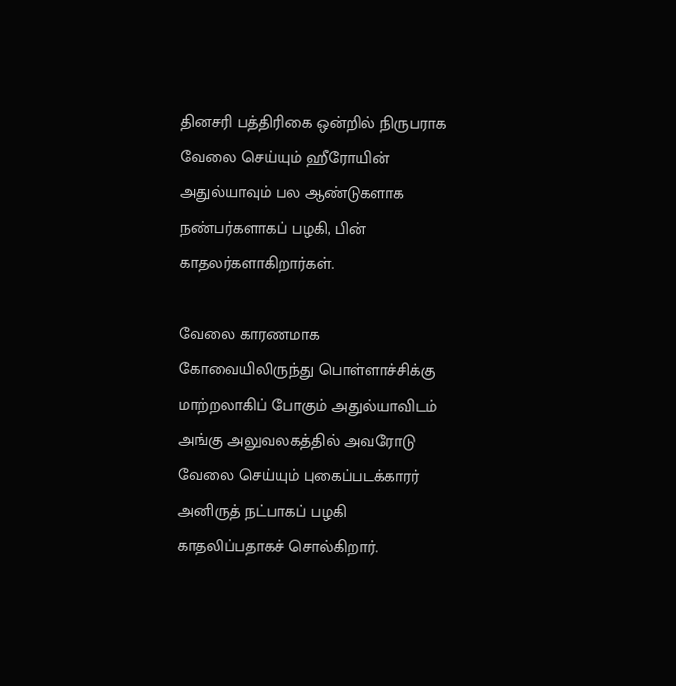தினசரி பத்திரிகை ஒன்றில் நிருபராக வேலை செய்யும் ஹீரோயின் அதுல்யாவும் பல ஆண்டுகளாக நண்பர்களாகப் பழகி, பின் காதலர்களாகிறார்கள்.

வேலை காரணமாக கோவையிலிருந்து பொள்ளாச்சிக்கு மாற்றலாகிப் போகும் அதுல்யாவிடம் அங்கு அலுவலகத்தில் அவரோடு வேலை செய்யும் புகைப்படக்காரர் அனிருத் நட்பாகப் பழகி காதலிப்பதாகச் சொல்கிறார்.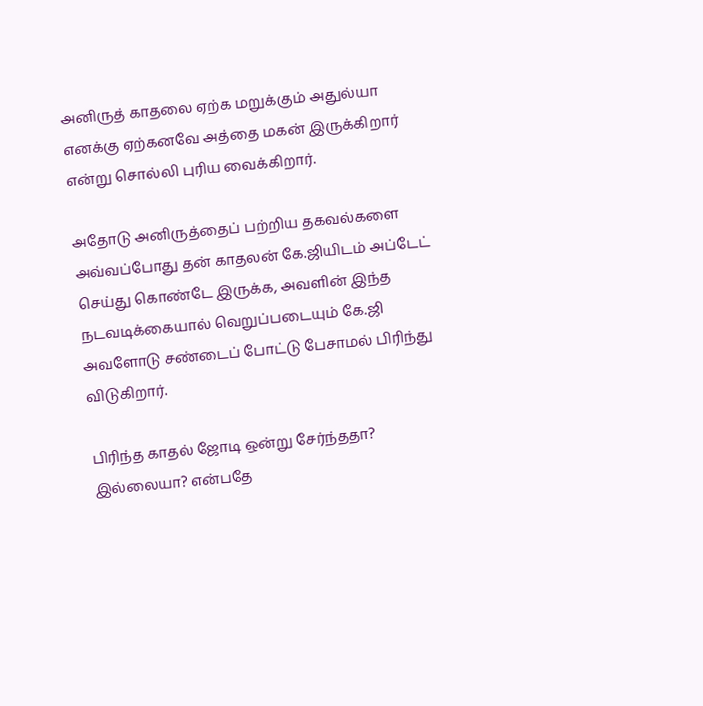அனிருத் காதலை ஏற்க மறுக்கும் அதுல்யா எனக்கு ஏற்கனவே அத்தை மகன் இருக்கிறார் என்று சொல்லி புரிய வைக்கிறார்.

அதோடு அனிருத்தைப் பற்றிய தகவல்களை அவ்வப்போது தன் காதலன் கே.ஜியிடம் அப்டேட் செய்து கொண்டே இருக்க, அவளின் இந்த நடவடிக்கையால் வெறுப்படையும் கே.ஜி அவளோடு சண்டைப் போட்டு பேசாமல் பிரிந்து விடுகிறார்.

பிரிந்த காதல் ஜோடி ஒன்று சேர்ந்ததா? இல்லையா? என்பதே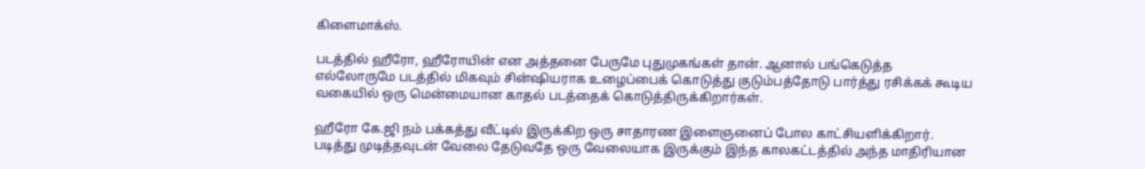கிளைமாக்ஸ்.

படத்தில் ஹீரோ, ஹீரோயின் என அத்தனை பேருமே புதுமுகங்கள் தான். ஆனால் பங்கெடுத்த எல்லோருமே படத்தில் மிகவும் சின்ஷியராக உழைப்பைக் கொடுத்து குடும்பத்தோடு பார்த்து ரசிக்கக் கூடிய வகையில் ஒரு மென்மையான காதல் படத்தைக் கொடுத்திருக்கிறார்கள்.

ஹீரோ கே.ஜி நம் பக்கத்து வீட்டில் இருக்கிற ஒரு சாதாரண இளைஞனைப் போல காட்சியளிக்கிறார். படித்து முடித்தவுடன் வேலை தேடுவதே ஒரு வேலையாக இருக்கும் இந்த காலகட்டத்தில் அந்த மாதிரியான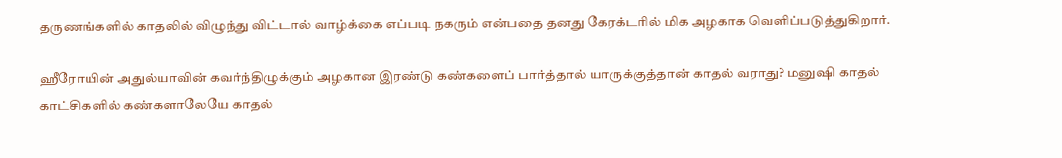தருணங்களில் காதலில் விழுந்து விட்டால் வாழ்க்கை எப்படி நகரும் என்பதை தனது கேரக்டரில் மிக அழகாக வெளிப்படுத்துகிறார்.

ஹீரோயின் அதுல்யாவின் கவர்ந்திழுக்கும் அழகான இரண்டு கண்களைப் பார்த்தால் யாருக்குத்தான் காதல் வராது? மனுஷி காதல் காட்சிகளில் கண்களாலேயே காதல்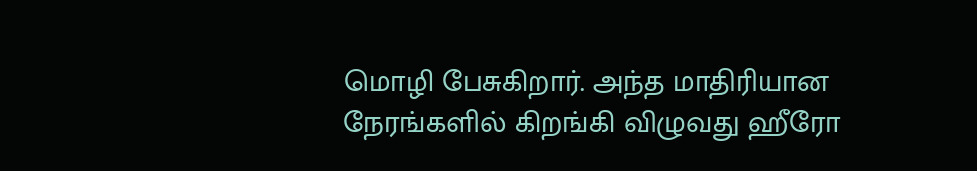மொழி பேசுகிறார். அந்த மாதிரியான நேரங்களில் கிறங்கி விழுவது ஹீரோ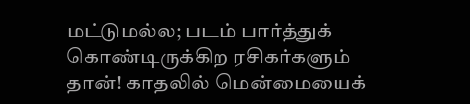மட்டுமல்ல; படம் பார்த்துக் கொண்டிருக்கிற ரசிகர்களும் தான்! காதலில் மென்மையைக்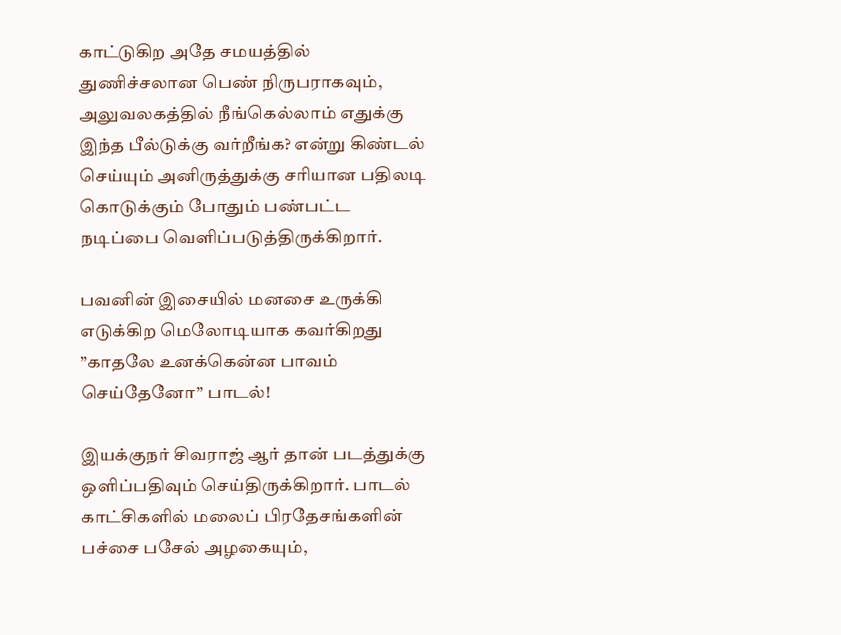காட்டுகிற அதே சமயத்தில் துணிச்சலான பெண் நிருபராகவும், அலுவலகத்தில் நீங்கெல்லாம் எதுக்கு இந்த பீல்டுக்கு வர்றீங்க? என்று கிண்டல் செய்யும் அனிருத்துக்கு சரியான பதிலடி கொடுக்கும் போதும் பண்பட்ட நடிப்பை வெளிப்படுத்திருக்கிறார்.

பவனின் இசையில் மனசை உருக்கி எடுக்கிற மெலோடியாக கவர்கிறது ”காதலே உனக்கென்ன பாவம் செய்தேனோ” பாடல்!

இயக்குநர் சிவராஜ் ஆர் தான் படத்துக்கு ஒளிப்பதிவும் செய்திருக்கிறார். பாடல் காட்சிகளில் மலைப் பிரதேசங்களின் பச்சை பசேல் அழகையும்,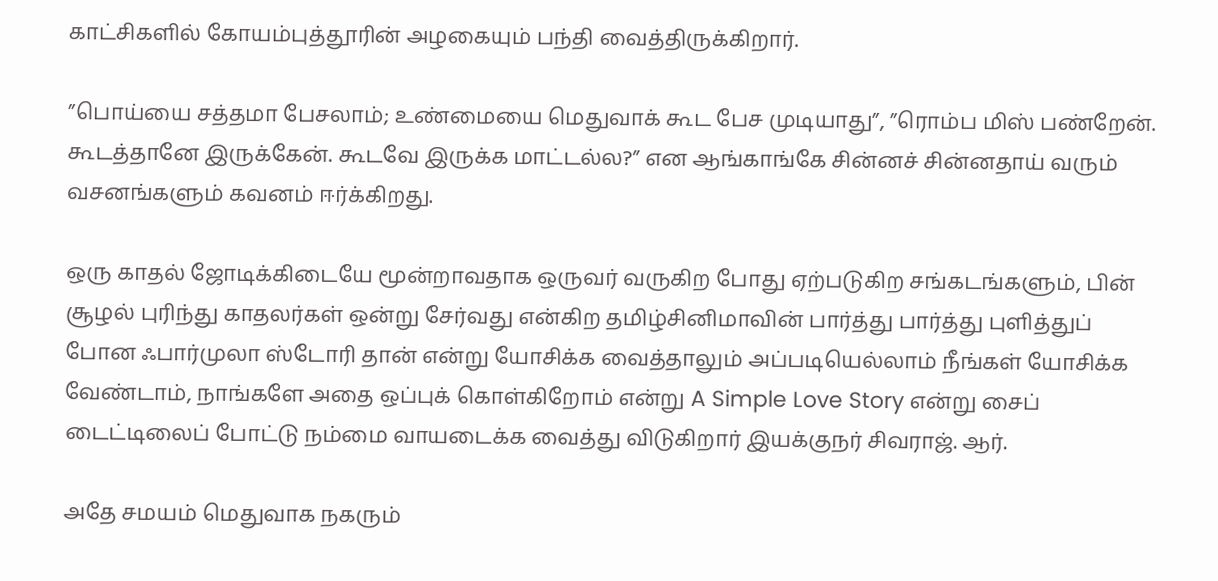காட்சிகளில் கோயம்புத்தூரின் அழகையும் பந்தி வைத்திருக்கிறார்.

”பொய்யை சத்தமா பேசலாம்; உண்மையை மெதுவாக் கூட பேச முடியாது”, ”ரொம்ப மிஸ் பண்றேன். கூடத்தானே இருக்கேன். கூடவே இருக்க மாட்டல்ல?” என ஆங்காங்கே சின்னச் சின்னதாய் வரும் வசனங்களும் கவனம் ஈர்க்கிறது.

ஒரு காதல் ஜோடிக்கிடையே மூன்றாவதாக ஒருவர் வருகிற போது ஏற்படுகிற சங்கடங்களும், பின் சூழல் புரிந்து காதலர்கள் ஒன்று சேர்வது என்கிற தமிழ்சினிமாவின் பார்த்து பார்த்து புளித்துப் போன ஃபார்முலா ஸ்டோரி தான் என்று யோசிக்க வைத்தாலும் அப்படியெல்லாம் நீங்கள் யோசிக்க வேண்டாம், நாங்களே அதை ஒப்புக் கொள்கிறோம் என்று A Simple Love Story என்று சைப் டைட்டிலைப் போட்டு நம்மை வாயடைக்க வைத்து விடுகிறார் இயக்குநர் சிவராஜ். ஆர்.

அதே சமயம் மெதுவாக நகரும்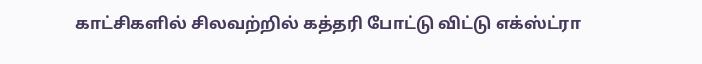காட்சிகளில் சிலவற்றில் கத்தரி போட்டு விட்டு எக்ஸ்ட்ரா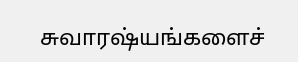சுவாரஷ்யங்களைச்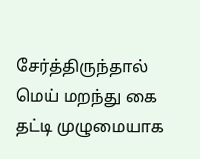சேர்த்திருந்தால் மெய் மறந்து கை தட்டி முழுமையாக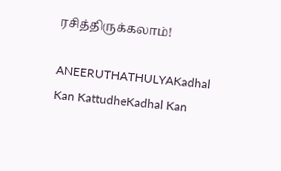ரசித்திருக்கலாம்!

ANEERUTHATHULYAKadhal Kan KattudheKadhal Kan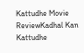Kattudhe Movie ReviewKadhal Kan Kattudhe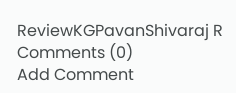ReviewKGPavanShivaraj R
Comments (0)
Add Comment